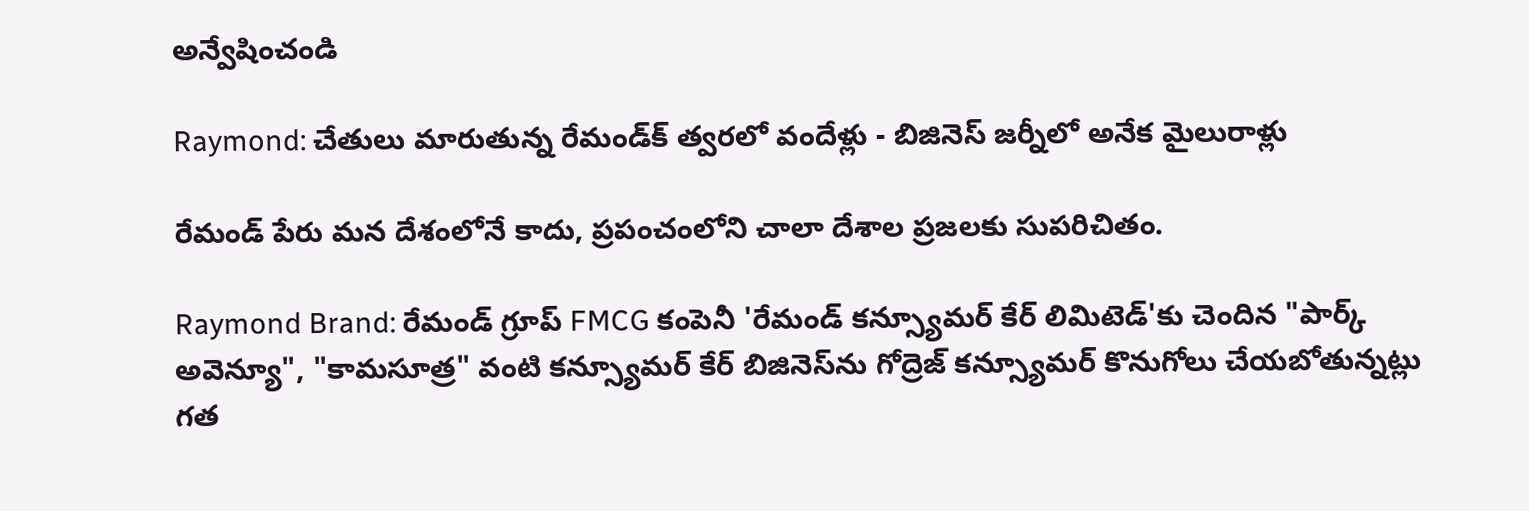అన్వేషించండి

Raymond: చేతులు మారుతున్న రేమండ్‌క్‌ త్వరలో వందేళ్లు - బిజినెస్‌ జర్నీలో అనేక మైలురాళ్లు

రేమండ్ పేరు మన దేశంలోనే కాదు, ప్రపంచంలోని చాలా దేశాల ప్రజలకు సుపరిచితం.

Raymond Brand: రేమండ్ గ్రూప్‌ FMCG కంపెనీ 'రేమండ్ కన్స్యూమర్ కేర్ లిమిటెడ్‌'కు చెందిన "పార్క్ అవెన్యూ", "కామసూత్ర" వంటి కన్స్యూమర్ కేర్ బిజినెస్‌ను గోద్రెజ్ కన్స్యూమర్ కొనుగోలు చేయబోతున్నట్లు గత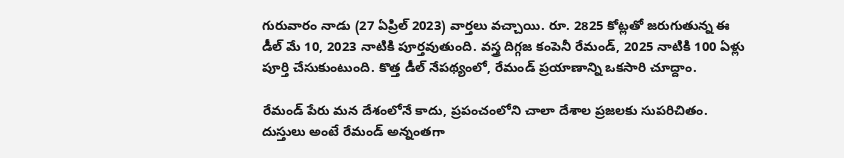గురువారం నాడు (27 ఏప్రిల్ 2023) వార్తలు వచ్చాయి. రూ. 2825 కోట్లతో జరుగుతున్న ఈ డీల్ మే 10, 2023 నాటికి పూర్తవుతుంది. వస్త్ర దిగ్గజ కంపెనీ రేమండ్‌, 2025 నాటికి 100 ఏళ్లు పూర్తి చేసుకుంటుంది. కొత్త డీల్‌ నేపథ్యంలో, రేమండ్‌ ప్రయాణాన్ని ఒకసారి చూద్దాం.

రేమండ్ పేరు మన దేశంలోనే కాదు, ప్రపంచంలోని చాలా దేశాల ప్రజలకు సుపరిచితం. దుస్తులు అంటే రేమండ్‌ అన్నంతగా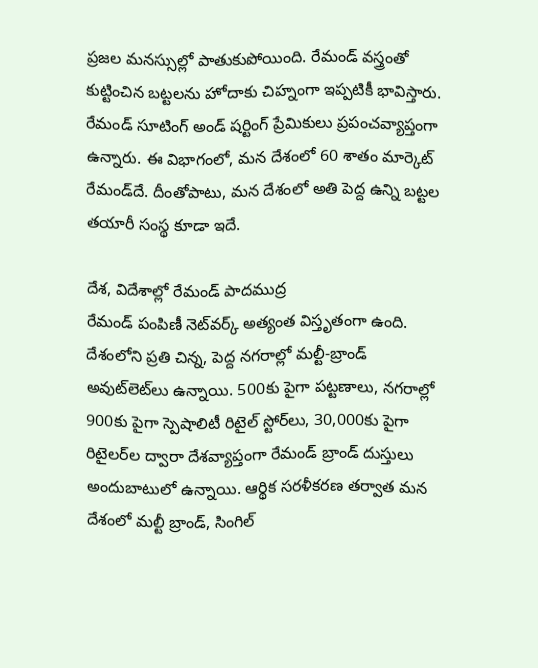ప్రజల మనస్సుల్లో పాతుకుపోయింది. రేమండ్‌ వస్త్రంతో కుట్టించిన బట్టలను హోదాకు చిహ్నంగా ఇప్పటికీ భావిస్తారు. రేమండ్ సూటింగ్‌ అండ్‌ షర్టింగ్ ప్రేమికులు ప్రపంచవ్యాప్తంగా ఉన్నారు. ఈ విభాగంలో, మన దేశంలో 60 శాతం మార్కెట్‌ రేమండ్‌దే. దీంతోపాటు, మన దేశంలో అతి పెద్ద ఉన్ని బట్టల తయారీ సంస్థ కూడా ఇదే.

దేశ, విదేశాల్లో రేమండ్‌ పాదముద్ర
రేమండ్ పంపిణీ నెట్‌వర్క్ అత్యంత విస్తృతంగా ఉంది. దేశంలోని ప్రతి చిన్న, పెద్ద నగరాల్లో మల్టీ-బ్రాండ్ అవుట్‌లెట్‌లు ఉన్నాయి. 500కు పైగా పట్టణాలు, నగరాల్లో 900కు పైగా స్పెషాలిటీ రిటైల్ స్టోర్‌లు, 30,000కు పైగా రిటైలర్‌ల ద్వారా దేశవ్యాప్తంగా రేమండ్ బ్రాండ్ దుస్తులు అందుబాటులో ఉన్నాయి. ఆర్థిక సరళీకరణ తర్వాత మన దేశంలో మల్టీ బ్రాండ్, సింగిల్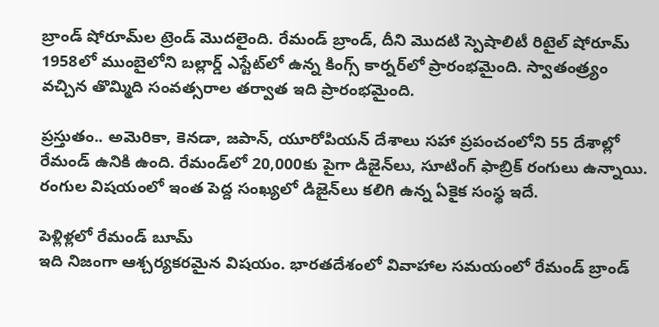బ్రాండ్ షోరూమ్‌ల ట్రెండ్ మొదలైంది. రేమండ్ బ్రాండ్, దీని మొదటి స్పెషాలిటీ రిటైల్ షోరూమ్ 1958లో ముంబైలోని బల్లార్డ్ ఎస్టేట్‌లో ఉన్న కింగ్స్ కార్నర్‌లో ప్రారంభమైంది. స్వాతంత్ర్యం వచ్చిన తొమ్మిది సంవత్సరాల తర్వాత ఇది ప్రారంభమైంది.

ప్రస్తుతం.. అమెరికా, కెనడా, జపాన్, యూరోపియన్ దేశాలు సహా ప్రపంచంలోని 55 దేశాల్లో రేమండ్ ఉనికి ఉంది. రేమండ్‌లో 20,000కు పైగా డిజైన్‌లు, సూటింగ్ ఫాబ్రిక్ రంగులు ఉన్నాయి. రంగుల విషయంలో ఇంత పెద్ద సంఖ్యలో డిజైన్‌లు కలిగి ఉన్న ఏకైక సంస్థ ఇదే.

పెళ్లిళ్లలో రేమండ్ బూమ్
ఇది నిజంగా ఆశ్చర్యకరమైన విషయం. భారతదేశంలో వివాహాల సమయంలో రేమండ్‌ బ్రాండ్‌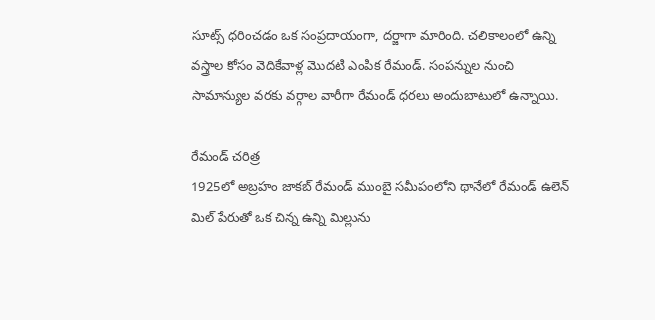సూట్స్‌ ధరించడం ఒక సంప్రదాయంగా, దర్జాగా మారింది. చలికాలంలో ఉన్ని వస్త్రాల కోసం వెదికేవాళ్ల మొదటి ఎంపిక రేమండ్‌. సంపన్నుల నుంచి సామాన్యుల వరకు వర్గాల వారీగా రేమండ్‌ ధరలు అందుబాటులో ఉన్నాయి.

రేమండ్ చరిత్ర
1925లో అబ్రహం జాకబ్ రేమండ్ ముంబై సమీపంలోని థానేలో రేమండ్ ఉలెన్ మిల్ పేరుతో ఒక చిన్న ఉన్ని మిల్లును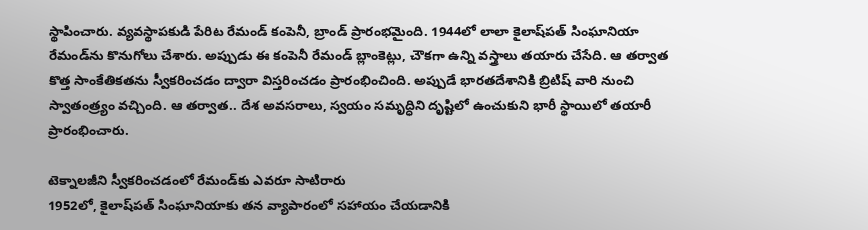స్థాపించారు. వ్యవస్థాపకుడి పేరిట రేమండ్ కంపెనీ, బ్రాండ్‌ ప్రారంభమైంది. 1944లో లాలా కైలాష్‌పత్ సింఘానియా రేమండ్‌ను కొనుగోలు చేశారు. అప్పుడు ఈ కంపెనీ రేమండ్ బ్లాంకెట్లు, చౌకగా ఉన్ని వస్త్రాలు తయారు చేసేది. ఆ తర్వాత కొత్త సాంకేతికతను స్వీకరించడం ద్వారా విస్తరించడం ప్రారంభించింది. అప్పుడే భారతదేశానికి బ్రిటిష్ వారి నుంచి స్వాతంత్ర్యం వచ్చింది. ఆ తర్వాత.. దేశ అవసరాలు, స్వయం సమృద్ధిని దృష్టిలో ఉంచుకుని భారీ స్థాయిలో తయారీ ప్రారంభించారు.

టెక్నాలజీని స్వీకరించడంలో రేమండ్‌కు ఎవరూ సాటిరారు
1952లో, కైలాష్‌పత్ సింఘానియాకు తన వ్యాపారంలో సహాయం చేయడానికి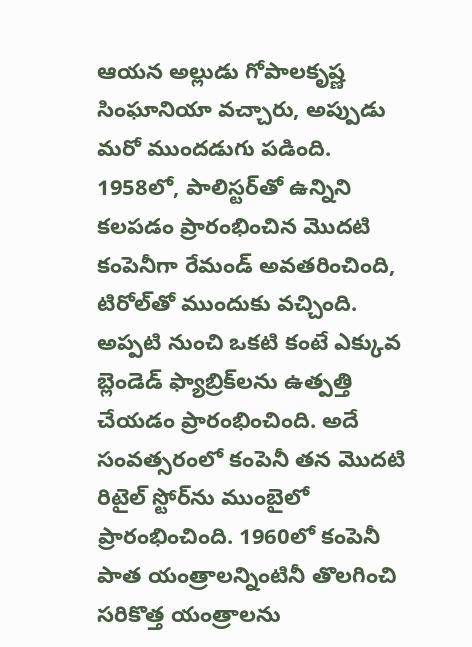ఆయన అల్లుడు గోపాలకృష్ణ సింఘానియా వచ్చారు, అప్పుడు మరో ముందడుగు పడింది. 1958లో, పాలిస్టర్‌తో ఉన్నిని కలపడం ప్రారంభించిన మొదటి కంపెనీగా రేమండ్‌ అవతరించింది, టిరోల్‌తో ముందుకు వచ్చింది. అప్పటి నుంచి ఒకటి కంటే ఎక్కువ బ్లెండెడ్ ఫ్యాబ్రిక్‌లను ఉత్పత్తి చేయడం ప్రారంభించింది. అదే సంవత్సరంలో కంపెనీ తన మొదటి రిటైల్ స్టోర్‌ను ముంబైలో ప్రారంభించింది. 1960లో కంపెనీ పాత యంత్రాలన్నింటినీ తొలగించి సరికొత్త యంత్రాలను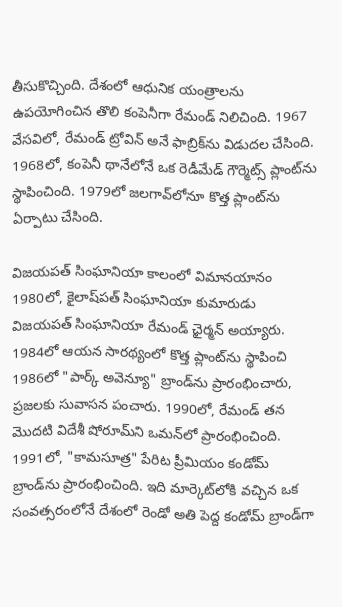తీసుకొచ్చింది. దేశంలో ఆధునిక యంత్రాలను ఉపయోగించిన తొలి కంపెనీగా రేమండ్ నిలిచింది. 1967 వేసవిలో, రేమండ్ ట్రోవిన్ అనే ఫాబ్రిక్‌ను విడుదల చేసింది. 1968లో, కంపెనీ థానేలోనే ఒక రెడీమేడ్ గౌర్మెట్స్ ప్లాంట్‌ను స్థాపించింది. 1979లో జలగావ్‌లోనూ కొత్త ప్లాంట్‌ను ఏర్పాటు చేసింది.

విజయపత్ సింఘానియా కాలంలో విమానయానం
1980లో, కైలాష్‌పత్ సింఘానియా కుమారుడు విజయపత్ సింఘానియా రేమండ్‌ ఛైర్మన్‌ అయ్యారు. 1984లో ఆయన సారథ్యంలో కొత్త ప్లాంట్‌ను స్థాపించి 1986లో "పార్క్ అవెన్యూ" బ్రాండ్‌ను ప్రారంభించారు, ప్రజలకు సువాసన పంచారు. 1990లో, రేమండ్ తన మొదటి విదేశీ షోరూమ్‌ని ఒమన్‌లో ప్రారంభించింది. 1991లో, "కామసూత్ర" పేరిట ప్రీమియం కండోమ్ బ్రాండ్‌ను ప్రారంభించింది. ఇది మార్కెట్‌లోకి వచ్చిన ఒక సంవత్సరంలోనే దేశంలో రెండో అతి పెద్ద కండోమ్ బ్రాండ్‌గా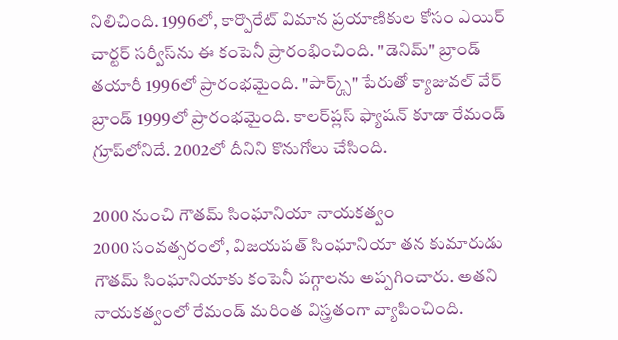నిలిచింది. 1996లో, కార్పొరేట్ విమాన ప్రయాణికుల కోసం ఎయిర్ చార్టర్ సర్వీస్‌ను ఈ కంపెనీ ప్రారంభించింది. "డెనిమ్" బ్రాండ్‌ తయారీ 1996లో ప్రారంభమైంది. "పార్క్స్" పేరుతో క్యాజువల్ వేర్ బ్రాండ్ 1999లో ప్రారంభమైంది. కాలర్‌ప్లస్‌ ఫ్యాషన్ కూడా రేమండ్ గ్రూప్‌లోనిదే. 2002లో దీనిని కొనుగోలు చేసింది.

2000 నుంచి గౌతమ్ సింఘానియా నాయకత్వం
2000 సంవత్సరంలో, విజయపత్ సింఘానియా తన కుమారుడు గౌతమ్ సింఘానియాకు కంపెనీ పగ్గాలను అప్పగించారు. అతని నాయకత్వంలో రేమండ్ మరింత విస్త్రతంగా వ్యాపించింది.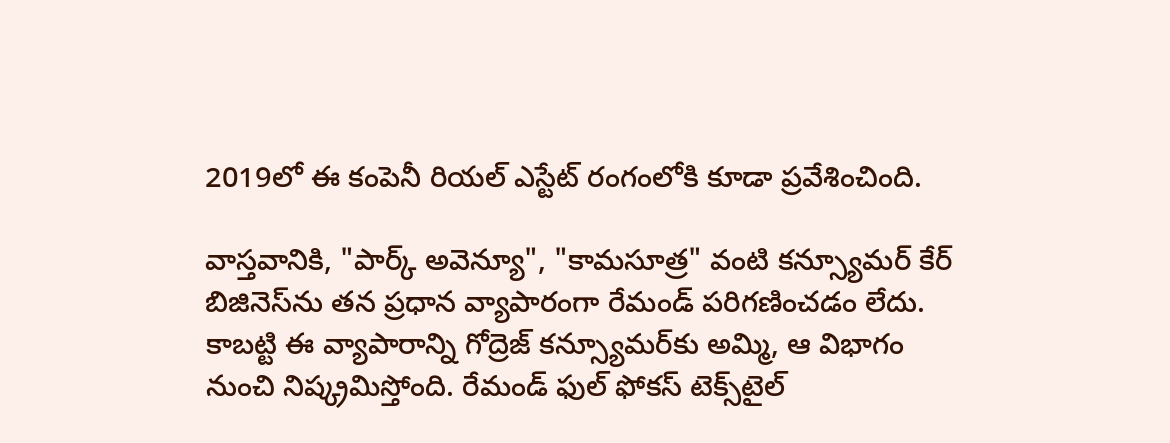2019లో ఈ కంపెనీ రియల్ ఎస్టేట్ రంగంలోకి కూడా ప్రవేశించింది.

వాస్తవానికి, "పార్క్ అవెన్యూ", "కామసూత్ర" వంటి కన్స్యూమర్ కేర్ బిజినెస్‌ను తన ప్రధాన వ్యాపారంగా రేమండ్‌ పరిగణించడం లేదు. కాబట్టి ఈ వ్యాపారాన్ని గోద్రెజ్ కన్స్యూమర్‌కు అమ్మి, ఆ విభాగం నుంచి నిష్క్రమిస్తోంది. రేమండ్‌ ఫుల్ ఫోకస్ టెక్స్‌టైల్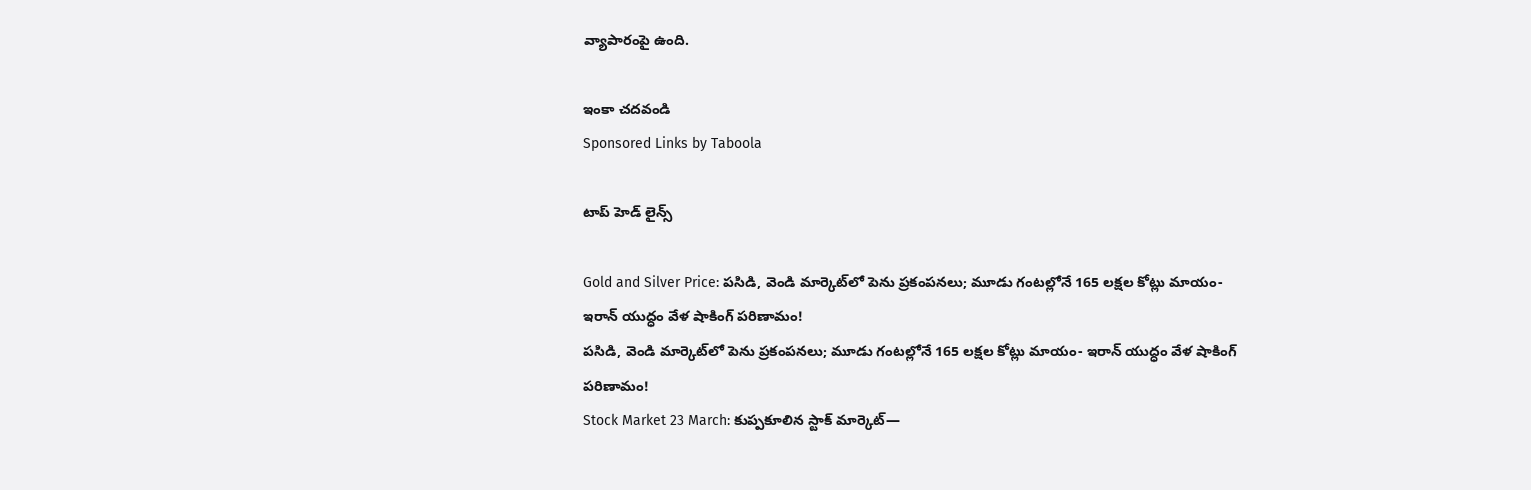వ్యాపారంపై ఉంది.

ఇంకా చదవండి
Sponsored Links by Taboola

టాప్ హెడ్ లైన్స్

Gold and Silver Price: పసిడి, వెండి మార్కెట్‌లో పెను ప్రకంపనలు; మూడు గంటల్లోనే 165 లక్షల కోట్లు మాయం- ఇరాన్ యుద్ధం వేళ షాకింగ్ పరిణామం!
పసిడి, వెండి మార్కెట్‌లో పెను ప్రకంపనలు; మూడు గంటల్లోనే 165 లక్షల కోట్లు మాయం- ఇరాన్ యుద్ధం వేళ షాకింగ్ పరిణామం!
Stock Market 23 March: కుప్పకూలిన స్టాక్ మార్కెట్‌—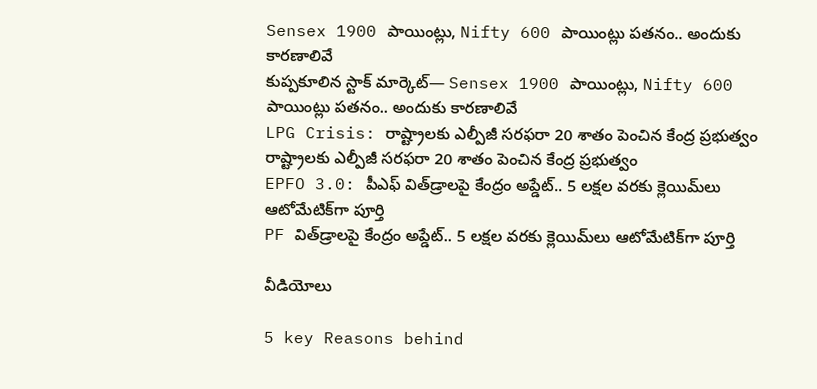Sensex 1900 పాయింట్లు, Nifty 600 పాయింట్లు పతనం.. అందుకు కారణాలివే
కుప్పకూలిన స్టాక్ మార్కెట్‌— Sensex 1900 పాయింట్లు, Nifty 600 పాయింట్లు పతనం.. అందుకు కారణాలివే
LPG Crisis: రాష్ట్రాలకు ఎల్పీజీ సరఫరా 20 శాతం పెంచిన కేంద్ర ప్రభుత్వం
రాష్ట్రాలకు ఎల్పీజీ సరఫరా 20 శాతం పెంచిన కేంద్ర ప్రభుత్వం
EPFO 3.0: పీఎఫ్ విత్‌డ్రాలపై కేంద్రం అప్డేట్.. 5 లక్షల వరకు క్లెయిమ్‌లు ఆటోమేటిక్‌గా పూర్తి
PF విత్‌డ్రాలపై కేంద్రం అప్డేట్.. 5 లక్షల వరకు క్లెయిమ్‌లు ఆటోమేటిక్‌గా పూర్తి

వీడియోలు

5 key Reasons behind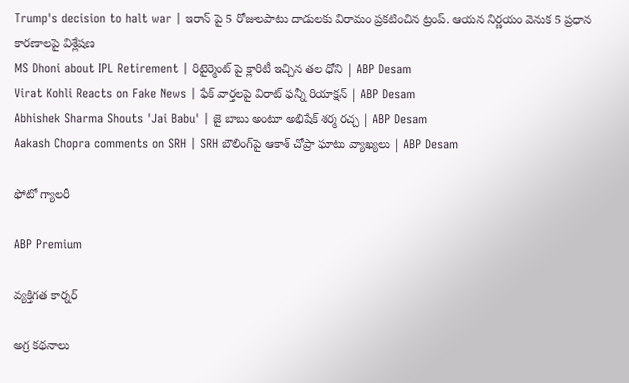Trump's decision to halt war | ఇరాన్ పై 5 రోజులపాటు దాడులకు విరామం ప్రకటించిన ట్రంప్. ఆయన నిర్ణయం వెనుక 5 ప్రధాన కారణాలపై విశ్లేషణ
MS Dhoni about IPL Retirement | రిటైర్మెంట్ పై క్లారిటీ ఇచ్చిన తల ధోని | ABP Desam
Virat Kohli Reacts on Fake News | ఫేక్ వార్తలపై విరాట్ ఫన్నీ రియాక్షన్ | ABP Desam
Abhishek Sharma Shouts 'Jai Babu' | జై బాబు అంటూ అభిషేక్ శర్మ రచ్చ | ABP Desam
Aakash Chopra comments on SRH | SRH బౌలింగ్‌పై ఆకాశ్ చోప్రా ఘాటు వ్యాఖ్యలు | ABP Desam

ఫోటో గ్యాలరీ

ABP Premium

వ్యక్తిగత కార్నర్

అగ్ర కథనాలు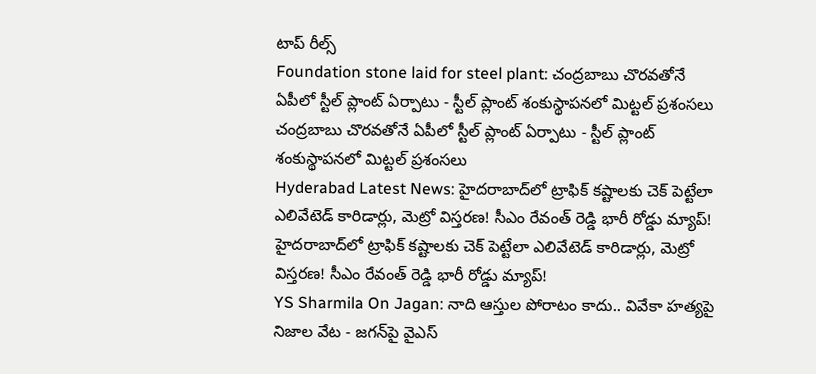టాప్ రీల్స్
Foundation stone laid for steel plant: చంద్రబాబు చొరవతోనే ఏపీలో స్టీల్ ప్లాంట్ ఏర్పాటు - స్టీల్ ప్లాంట్ శంకుస్థాపనలో మిట్టల్ ప్రశంసలు
చంద్రబాబు చొరవతోనే ఏపీలో స్టీల్ ప్లాంట్ ఏర్పాటు - స్టీల్ ప్లాంట్ శంకుస్థాపనలో మిట్టల్ ప్రశంసలు
Hyderabad Latest News: హైదరాబాద్‌లో ట్రాఫిక్ కష్టాలకు చెక్ పెట్టేలా ఎలివేటెడ్ కారిడార్లు, మెట్రో విస్తరణ! సీఎం రేవంత్ రెడ్డి భారీ రోడ్డు మ్యాప్!
హైదరాబాద్‌లో ట్రాఫిక్ కష్టాలకు చెక్ పెట్టేలా ఎలివేటెడ్ కారిడార్లు, మెట్రో విస్తరణ! సీఎం రేవంత్ రెడ్డి భారీ రోడ్డు మ్యాప్!
YS Sharmila On Jagan: నాది ఆస్తుల పోరాటం కాదు.. వివేకా హత్యపై నిజాల వేట - జగన్‌పై వైఎస్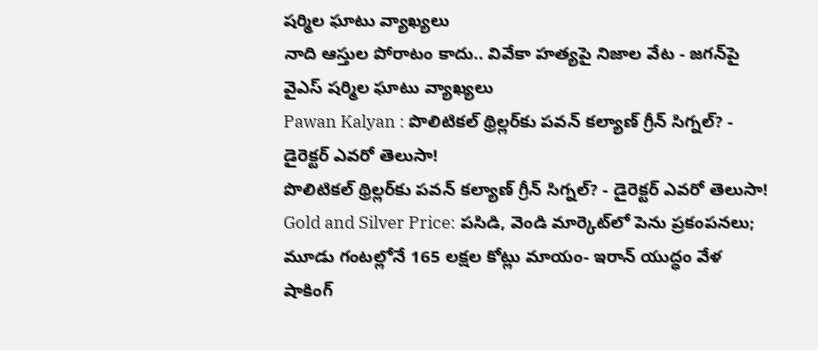షర్మిల ఘాటు వ్యాఖ్యలు
నాది ఆస్తుల పోరాటం కాదు.. వివేకా హత్యపై నిజాల వేట - జగన్‌పై వైఎస్ షర్మిల ఘాటు వ్యాఖ్యలు
Pawan Kalyan : పొలిటికల్ థ్రిల్లర్‌కు పవన్ కల్యాణ్ గ్రీన్ సిగ్నల్? - డైరెక్టర్ ఎవరో తెలుసా!
పొలిటికల్ థ్రిల్లర్‌కు పవన్ కల్యాణ్ గ్రీన్ సిగ్నల్? - డైరెక్టర్ ఎవరో తెలుసా!
Gold and Silver Price: పసిడి, వెండి మార్కెట్‌లో పెను ప్రకంపనలు; మూడు గంటల్లోనే 165 లక్షల కోట్లు మాయం- ఇరాన్ యుద్ధం వేళ షాకింగ్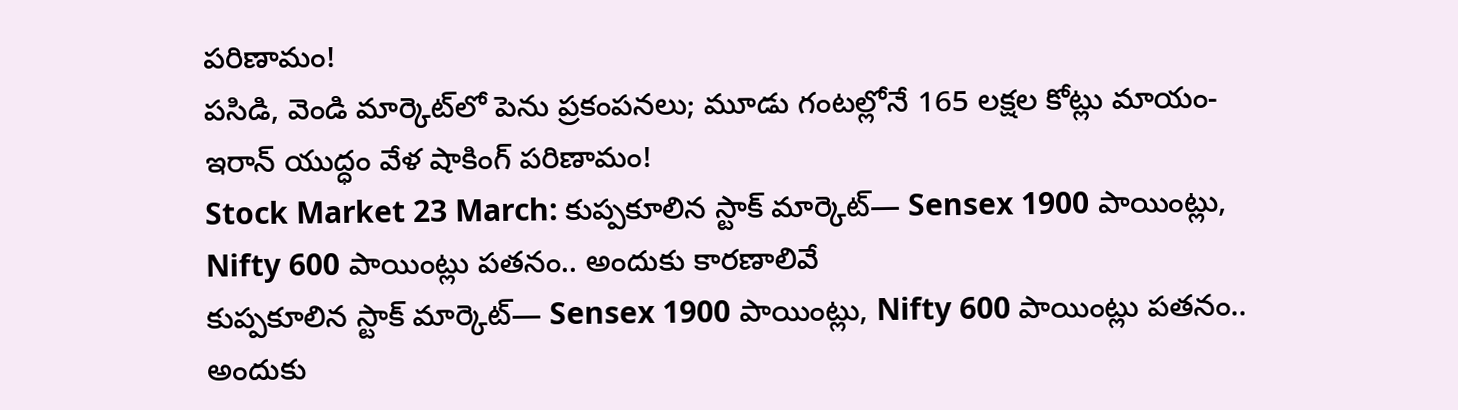పరిణామం!
పసిడి, వెండి మార్కెట్‌లో పెను ప్రకంపనలు; మూడు గంటల్లోనే 165 లక్షల కోట్లు మాయం- ఇరాన్ యుద్ధం వేళ షాకింగ్ పరిణామం!
Stock Market 23 March: కుప్పకూలిన స్టాక్ మార్కెట్‌— Sensex 1900 పాయింట్లు, Nifty 600 పాయింట్లు పతనం.. అందుకు కారణాలివే
కుప్పకూలిన స్టాక్ మార్కెట్‌— Sensex 1900 పాయింట్లు, Nifty 600 పాయింట్లు పతనం.. అందుకు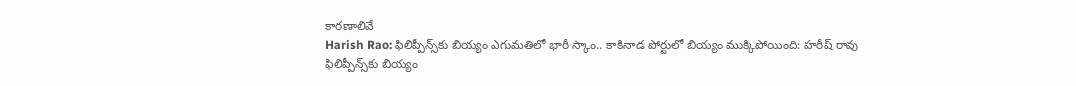కారణాలివే
Harish Rao: ఫిలిప్పీన్స్‌కు బియ్యం ఎగుమతిలో భారీ స్కాం.. కాకినాడ పోర్టులో బియ్యం ముక్కిపోయింది: హరీష్ రావు
ఫిలిప్పీన్స్‌కు బియ్యం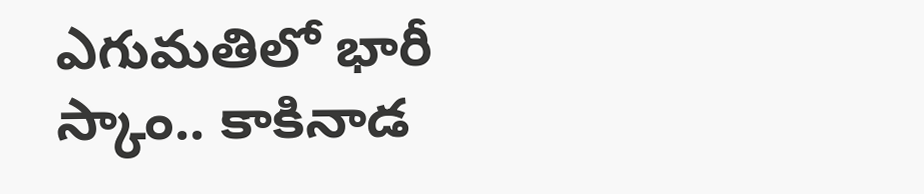ఎగుమతిలో భారీ స్కాం.. కాకినాడ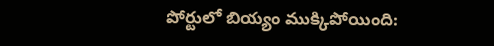పోర్టులో బియ్యం ముక్కిపోయింది: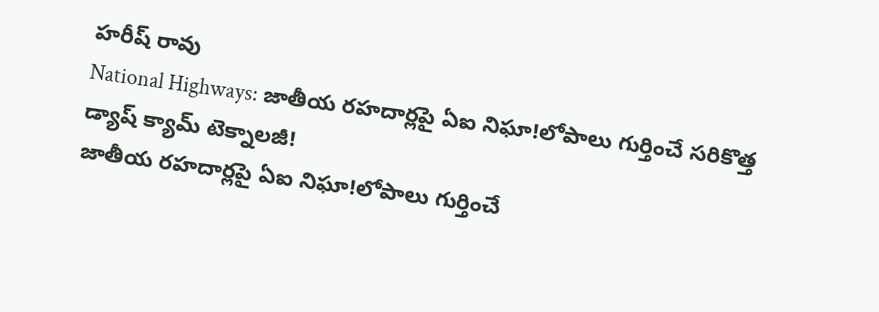హరీష్ రావు
National Highways: జాతీయ రహదార్లపై ఏఐ నిఘా!లోపాలు గుర్తించే సరికొత్త డ్యాష్‌ క్యామ్‌ టెక్నాలజీ!
జాతీయ రహదార్లపై ఏఐ నిఘా!లోపాలు గుర్తించే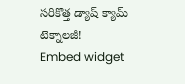సరికొత్త డ్యాష్‌ క్యామ్‌ టెక్నాలజీ!
Embed widget